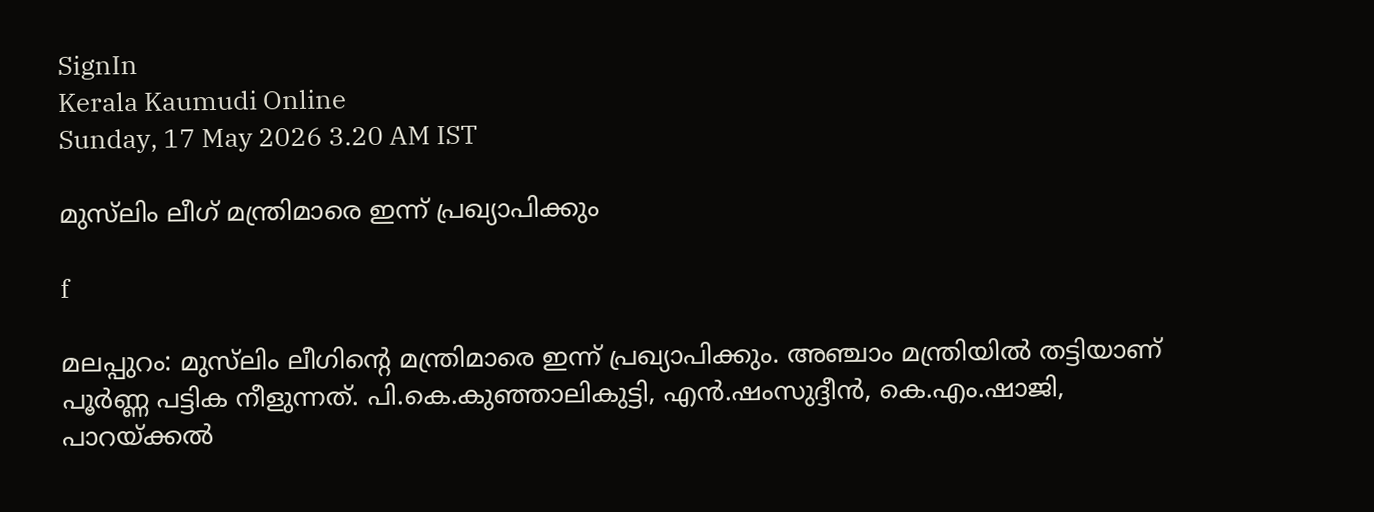SignIn
Kerala Kaumudi Online
Sunday, 17 May 2026 3.20 AM IST

മുസ്‌ലിം ലീഗ് മന്ത്രിമാരെ ഇന്ന് പ്രഖ്യാപിക്കും

f

മലപ്പുറം: മുസ്‌ലിം ലീഗിന്റെ മന്ത്രിമാരെ ഇന്ന് പ്രഖ്യാപിക്കും. അ‍ഞ്ചാം മന്ത്രിയിൽ തട്ടിയാണ് പൂർണ്ണ പട്ടിക നീളുന്നത്. പി.കെ.കു‍ഞ്ഞാലികുട്ടി, എൻ.ഷംസുദ്ദീൻ, കെ.എം.ഷാജി, പാറയ്ക്കൽ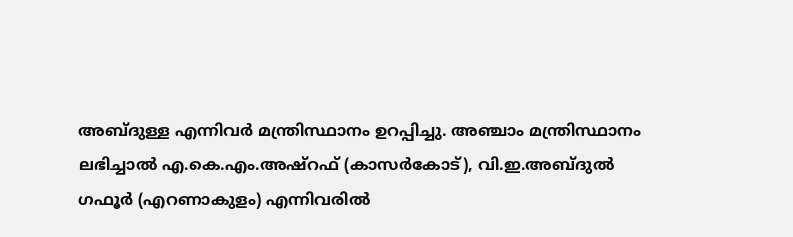അബ്ദുള്ള എന്നിവർ മന്ത്രിസ്ഥാനം ഉറപ്പിച്ചു. അഞ്ചാം മന്ത്രിസ്ഥാനം ലഭിച്ചാൽ എ.കെ.എം.അഷ്റഫ് (കാസർകോട്), വി.ഇ.അബ്ദുൽ ഗഫൂർ (എറണാകുളം) എന്നിവരിൽ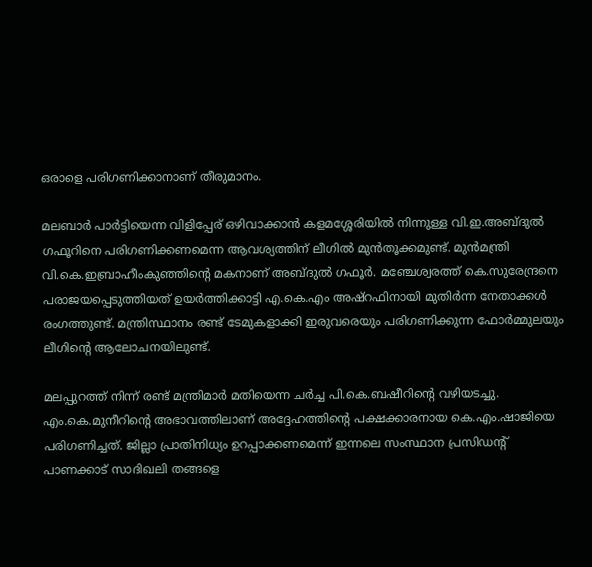ഒരാളെ പരിഗണിക്കാനാണ് തീരുമാനം.

മലബാർ പാർട്ടിയെന്ന വിളിപ്പേര് ഒഴിവാക്കാൻ കളമശ്ശേരിയിൽ നിന്നുള്ള വി.ഇ.അബ്ദുൽ ഗഫൂറിനെ പരിഗണിക്കണമെന്ന ആവശ്യത്തിന് ലീഗിൽ മുൻതൂക്കമുണ്ട്. മുൻമന്ത്രി വി.കെ.ഇബ്രാഹീംകുഞ്ഞിന്റെ മകനാണ് അബ്ദുൽ ഗഫൂർ. മഞ്ചേശ്വരത്ത് കെ.സുരേന്ദ്രനെ പരാജയപ്പെടുത്തിയത് ഉയർ‌ത്തിക്കാട്ടി എ.കെ.എം അഷ്റഫിനായി മുതിർന്ന നേതാക്കൾ രംഗത്തുണ്ട്. മന്ത്രിസ്ഥാനം രണ്ട് ടേമുകളാക്കി ഇരുവരെയും പരിഗണിക്കുന്ന ഫോർമ്മുലയും ലീഗിന്റെ ആലോചനയിലുണ്ട്.

മലപ്പുറത്ത് നിന്ന് രണ്ട് മന്ത്രിമാർ മതിയെന്ന ച‌ർച്ച പി.കെ.ബഷീറിന്റെ വഴിയടച്ചു. എം.കെ.മുനീറിന്റെ അഭാവത്തിലാണ് അദ്ദേഹത്തിന്റെ പക്ഷക്കാരനായ കെ.എം.ഷാജിയെ പരിഗണിച്ചത്. ജില്ലാ പ്രാതിനിധ്യം ഉറപ്പാക്കണമെന്ന് ഇന്നലെ സംസ്ഥാന പ്രസിഡന്റ് പാണക്കാട് സാദിഖലി തങ്ങളെ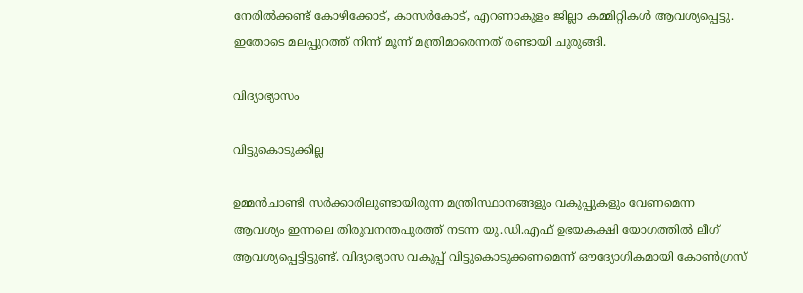നേരിൽക്കണ്ട് കോഴിക്കോട്, കാസർകോട്, എറണാകുളം ജില്ലാ കമ്മിറ്റികൾ ആവശ്യപ്പെട്ടു. ഇതോടെ മലപ്പുറത്ത് നിന്ന് മൂന്ന് മന്ത്രിമാ‌രെന്നത് രണ്ടായി ചുരുങ്ങി.

വിദ്യാഭ്യാസം

വിട്ടുകൊടുക്കില്ല

ഉമ്മൻചാണ്ടി സർക്കാരിലുണ്ടായിരുന്ന മന്ത്രിസ്ഥാനങ്ങളും വകുപ്പുകളും വേണമെന്ന ആവശ്യം ഇന്നലെ തിരുവനന്തപുരത്ത് നടന്ന യു.ഡി.എഫ് ഉഭയകക്ഷി യോഗത്തിൽ ലീഗ് ആവശ്യപ്പെട്ടിട്ടുണ്ട്. വിദ്യാഭ്യാസ വകുപ്പ് വിട്ടുകൊടുക്കണമെന്ന് ഔദ്യോഗികമായി കോൺഗ്രസ്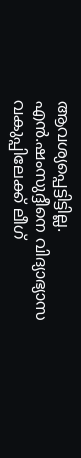ആവശ്യപ്പെട്ടിട്ടില്ല. എൻ.ഷംസുദ്ദീനെ വിദ്യാഭ്യാസ വകുപ്പിലേക്ക് ലീഗ്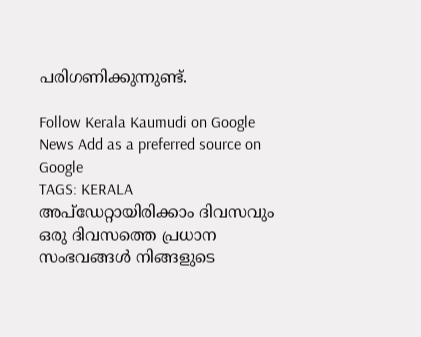പരിഗണിക്കുന്നുണ്ട്.

Follow Kerala Kaumudi on Google News Add as a preferred source on Google
TAGS: KERALA
അപ്ഡേറ്റായിരിക്കാം ദിവസവും
ഒരു ദിവസത്തെ പ്രധാന സംഭവങ്ങൾ നിങ്ങളുടെ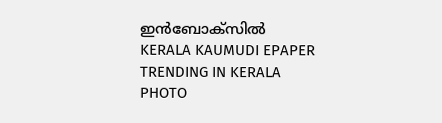ഇൻബോക്സിൽ
KERALA KAUMUDI EPAPER
TRENDING IN KERALA
PHOTO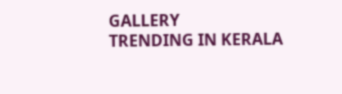GALLERY
TRENDING IN KERALA